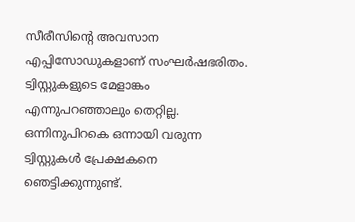സീരീസിന്റെ അവസാന എപ്പിസോഡുകളാണ് സംഘർഷഭരിതം. ട്വിസ്റ്റുകളുടെ മേളാങ്കം എന്നുപറഞ്ഞാലും തെറ്റില്ല. ഒന്നിനുപിറകെ ഒന്നായി വരുന്ന ട്വിസ്റ്റുകൾ പ്രേക്ഷകനെ ഞെട്ടിക്കുന്നുണ്ട്.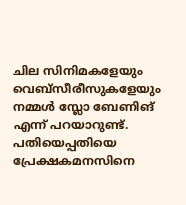ചില സിനിമകളേയും വെബ്സീരീസുകളേയും നമ്മൾ സ്ലോ ബേണിങ് എന്ന് പറയാറുണ്ട്. പതിയെപ്പതിയെ പ്രേക്ഷകമനസിനെ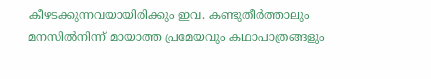കീഴടക്കുന്നവയായിരിക്കും ഇവ. കണ്ടുതീർത്താലും മനസിൽനിന്ന് മായാത്ത പ്രമേയവും കഥാപാത്രങ്ങളും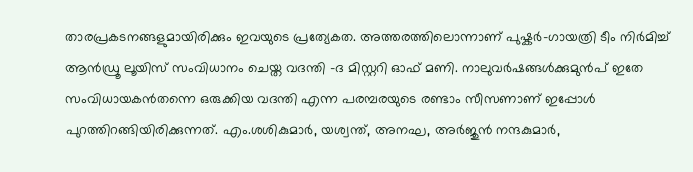താരപ്രകടനങ്ങളുമായിരിക്കും ഇവയുടെ പ്രത്യേകത. അത്തരത്തിലൊന്നാണ് പുഷ്കർ-ഗായത്രി ടീം നിർമിച്ച് ആൻഡ്രൂ ലൂയിസ് സംവിധാനം ചെയ്ത വദന്തി -ദ മിസ്റ്ററി ഓഫ് മണി. നാലുവർഷങ്ങൾക്കുമുൻപ് ഇതേ സംവിധായകൻതന്നെ ഒരുക്കിയ വദന്തി എന്ന പരമ്പരയുടെ രണ്ടാം സീസണാണ് ഇപ്പോൾ പുറത്തിറങ്ങിയിരിക്കുന്നത്. എം.ശശികുമാർ, യശ്വന്ത്, അനഘ, അർജുൻ നന്ദകുമാർ,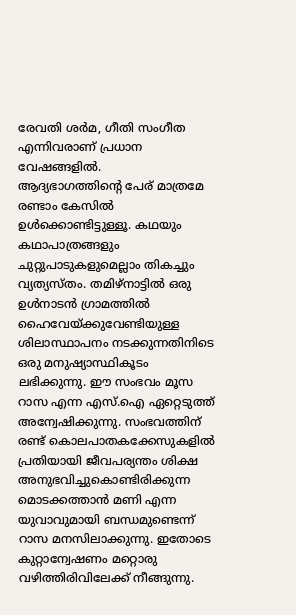രേവതി ശർമ, ഗീതി സംഗീത എന്നിവരാണ് പ്രധാന വേഷങ്ങളിൽ.
ആദ്യഭാഗത്തിന്റെ പേര് മാത്രമേ രണ്ടാം കേസിൽ ഉൾക്കൊണ്ടിട്ടുള്ളൂ. കഥയും കഥാപാത്രങ്ങളും ചുറ്റുപാടുകളുമെല്ലാം തികച്ചും വ്യത്യസ്തം. തമിഴ്നാട്ടിൽ ഒരു ഉൾനാടൻ ഗ്രാമത്തിൽ ഹൈവേയ്ക്കുവേണ്ടിയുള്ള ശിലാസ്ഥാപനം നടക്കുന്നതിനിടെ ഒരു മനുഷ്യാസ്ഥികൂടം ലഭിക്കുന്നു. ഈ സംഭവം മൂസ റാസ എന്ന എസ്.ഐ ഏറ്റെടുത്ത് അന്വേഷിക്കുന്നു. സംഭവത്തിന് രണ്ട് കൊലപാതകക്കേസുകളിൽ പ്രതിയായി ജീവപര്യന്തം ശിക്ഷ അനുഭവിച്ചുകൊണ്ടിരിക്കുന്ന മൊടക്കത്താൻ മണി എന്ന യുവാവുമായി ബന്ധമുണ്ടെന്ന് റാസ മനസിലാക്കുന്നു. ഇതോടെ കുറ്റാന്വേഷണം മറ്റൊരു വഴിത്തിരിവിലേക്ക് നീങ്ങുന്നു.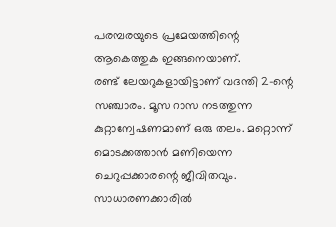പരമ്പരയുടെ പ്രമേയത്തിന്റെ ആകെത്തുക ഇങ്ങനെയാണ്.
രണ്ട് ലേയറുകളായിട്ടാണ് വദന്തി 2-ന്റെ സഞ്ചാരം. മൂസ റാസ നടത്തുന്ന കുറ്റാന്വേഷണമാണ് ഒരു തലം. മറ്റൊന്ന് മൊടക്കത്താൻ മണിയെന്ന ചെറുപ്പക്കാരന്റെ ജീവിതവും. സാധാരണക്കാരിൽ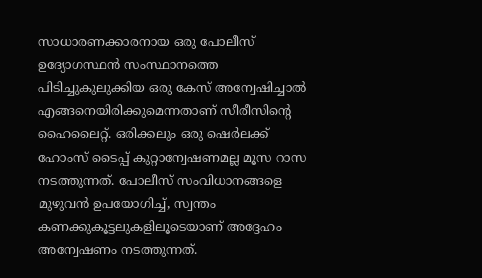സാധാരണക്കാരനായ ഒരു പോലീസ് ഉദ്യോഗസ്ഥൻ സംസ്ഥാനത്തെ പിടിച്ചുകുലുക്കിയ ഒരു കേസ് അന്വേഷിച്ചാൽ എങ്ങനെയിരിക്കുമെന്നതാണ് സീരീസിന്റെ ഹൈലൈറ്റ്. ഒരിക്കലും ഒരു ഷെർലക്ക് ഹോംസ് ടൈപ്പ് കുറ്റാന്വേഷണമല്ല മൂസ റാസ നടത്തുന്നത്. പോലീസ് സംവിധാനങ്ങളെ മുഴുവൻ ഉപയോഗിച്ച്, സ്വന്തം കണക്കുകൂട്ടലുകളിലൂടെയാണ് അദ്ദേഹം അന്വേഷണം നടത്തുന്നത്.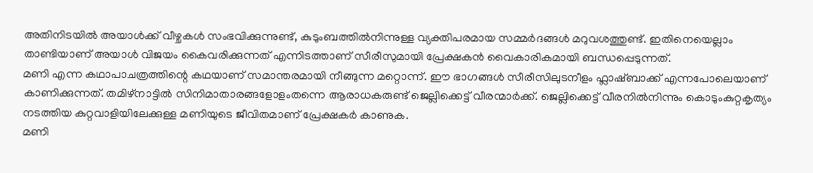അതിനിടയിൽ അയാൾക്ക് വീഴ്ചകൾ സംഭവിക്കുന്നുണ്ട്, കുടുംബത്തിൽനിന്നുള്ള വ്യക്തിപരമായ സമ്മർദങ്ങൾ മറുവശത്തുണ്ട്. ഇതിനെയെല്ലാം താണ്ടിയാണ് അയാൾ വിജയം കൈവരിക്കുന്നത് എന്നിടത്താണ് സീരീസുമായി പ്രേക്ഷകൻ വൈകാരികമായി ബന്ധപ്പെടുന്നത്.
മണി എന്ന കഥാപാചത്രത്തിന്റെ കഥയാണ് സമാന്തരമായി നീങ്ങുന്ന മറ്റൊന്ന്. ഈ ഭാഗങ്ങൾ സീരീസിലുടനീളം ഫ്ലാഷ്ബാക്ക് എന്നപോലെയാണ് കാണിക്കുന്നത്. തമിഴ്നാട്ടിൽ സിനിമാതാരങ്ങളോളംതന്നെ ആരാധകരുണ്ട് ജെല്ലിക്കെട്ട് വീരന്മാർക്ക്. ജെല്ലിക്കെട്ട് വീരനിൽനിന്നും കൊടുംകുറ്റകൃത്യം നടത്തിയ കുറ്റവാളിയിലേക്കുള്ള മണിയുടെ ജീവിതമാണ് പ്രേക്ഷകർ കാണുക.
മണി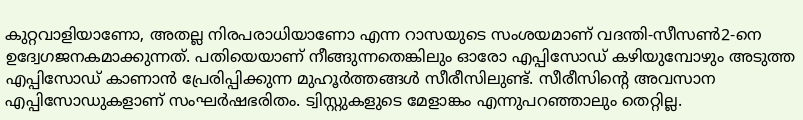കുറ്റവാളിയാണോ, അതല്ല നിരപരാധിയാണോ എന്ന റാസയുടെ സംശയമാണ് വദന്തി-സീസൺ2-നെ ഉദ്വേഗജനകമാക്കുന്നത്. പതിയെയാണ് നീങ്ങുന്നതെങ്കിലും ഓരോ എപ്പിസോഡ് കഴിയുമ്പോഴും അടുത്ത എപ്പിസോഡ് കാണാൻ പ്രേരിപ്പിക്കുന്ന മുഹൂർത്തങ്ങൾ സീരീസിലുണ്ട്. സീരീസിന്റെ അവസാന എപ്പിസോഡുകളാണ് സംഘർഷഭരിതം. ട്വിസ്റ്റുകളുടെ മേളാങ്കം എന്നുപറഞ്ഞാലും തെറ്റില്ല.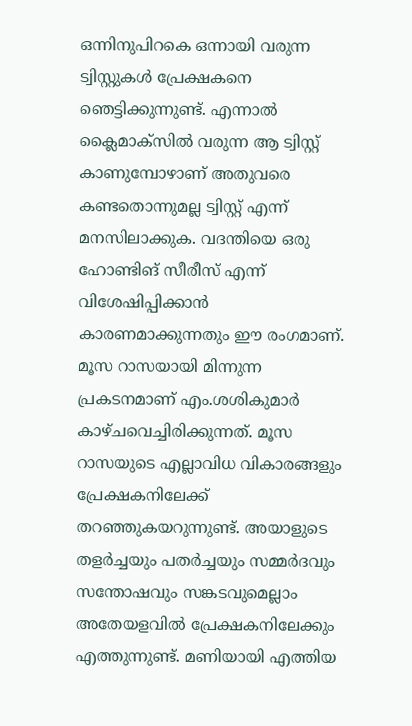ഒന്നിനുപിറകെ ഒന്നായി വരുന്ന ട്വിസ്റ്റുകൾ പ്രേക്ഷകനെ ഞെട്ടിക്കുന്നുണ്ട്. എന്നാൽ ക്ലൈമാക്സിൽ വരുന്ന ആ ട്വിസ്റ്റ് കാണുമ്പോഴാണ് അതുവരെ കണ്ടതൊന്നുമല്ല ട്വിസ്റ്റ് എന്ന് മനസിലാക്കുക. വദന്തിയെ ഒരു ഹോണ്ടിങ് സീരീസ് എന്ന് വിശേഷിപ്പിക്കാൻ കാരണമാക്കുന്നതും ഈ രംഗമാണ്.
മൂസ റാസയായി മിന്നുന്ന പ്രകടനമാണ് എം.ശശികുമാർ കാഴ്ചവെച്ചിരിക്കുന്നത്. മൂസ റാസയുടെ എല്ലാവിധ വികാരങ്ങളും പ്രേക്ഷകനിലേക്ക് തറഞ്ഞുകയറുന്നുണ്ട്. അയാളുടെ തളർച്ചയും പതർച്ചയും സമ്മർദവും സന്തോഷവും സങ്കടവുമെല്ലാം അതേയളവിൽ പ്രേക്ഷകനിലേക്കും എത്തുന്നുണ്ട്. മണിയായി എത്തിയ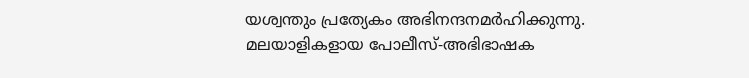യശ്വന്തും പ്രത്യേകം അഭിനന്ദനമർഹിക്കുന്നു. മലയാളികളായ പോലീസ്-അഭിഭാഷക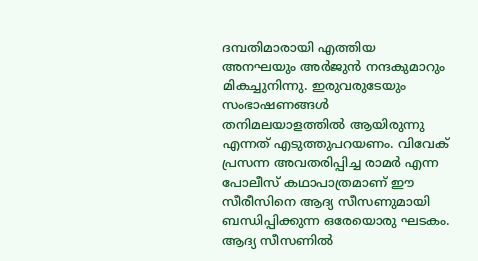ദമ്പതിമാരായി എത്തിയ അനഘയും അർജുൻ നന്ദകുമാറും മികച്ചുനിന്നു. ഇരുവരുടേയും സംഭാഷണങ്ങൾ തനിമലയാളത്തിൽ ആയിരുന്നു എന്നത് എടുത്തുപറയണം. വിവേക് പ്രസന്ന അവതരിപ്പിച്ച രാമർ എന്ന പോലീസ് കഥാപാത്രമാണ് ഈ സീരീസിനെ ആദ്യ സീസണുമായി ബന്ധിപ്പിക്കുന്ന ഒരേയൊരു ഘടകം. ആദ്യ സീസണിൽ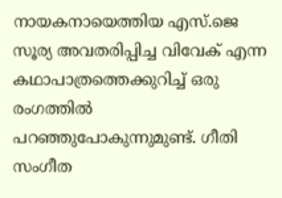നായകനായെത്തിയ എസ്.ജെ സൂര്യ അവതരിപ്പിച്ച വിവേക് എന്ന കഥാപാത്രത്തെക്കുറിച്ച് ഒരു രംഗത്തിൽ പറഞ്ഞുപോകുന്നുമുണ്ട്. ഗീതി സംഗീത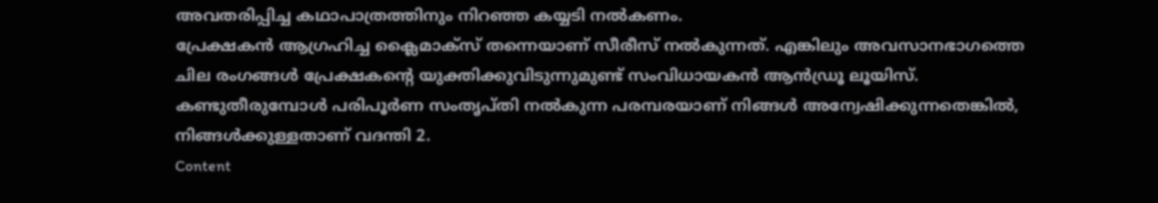അവതരിപ്പിച്ച കഥാപാത്രത്തിനും നിറഞ്ഞ കയ്യടി നൽകണം.
പ്രേക്ഷകൻ ആഗ്രഹിച്ച ക്ലൈമാക്സ് തന്നെയാണ് സീരീസ് നൽകുന്നത്. എങ്കിലും അവസാനഭാഗത്തെ ചില രംഗങ്ങൾ പ്രേക്ഷകന്റെ യുക്തിക്കുവിടുന്നുമുണ്ട് സംവിധായകൻ ആൻഡ്രൂ ലൂയിസ്. കണ്ടുതീരുമ്പോൾ പരിപൂർണ സംതൃപ്തി നൽകുന്ന പരമ്പരയാണ് നിങ്ങൾ അന്വേഷിക്കുന്നതെങ്കിൽ, നിങ്ങൾക്കുള്ളതാണ് വദന്തി 2.
Content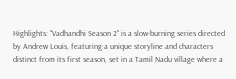Highlights: "Vadhandhi Season 2" is a slow-burning series directed by Andrew Louis, featuring a unique storyline and characters distinct from its first season, set in a Tamil Nadu village where a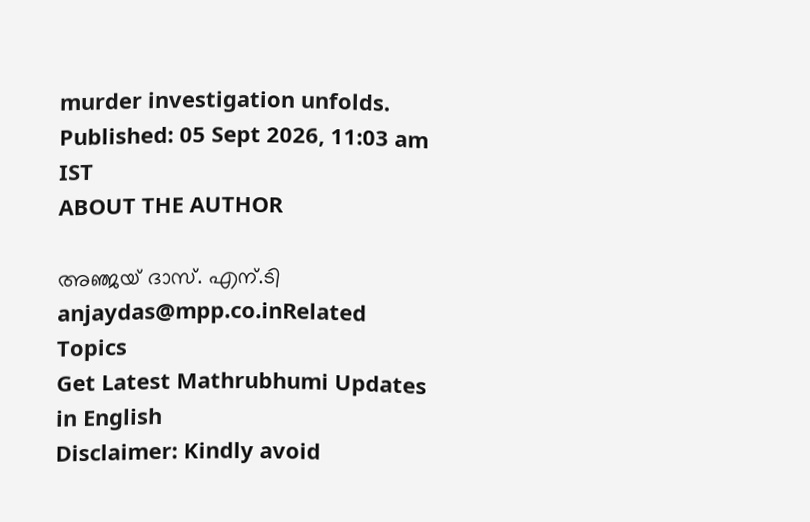murder investigation unfolds.
Published: 05 Sept 2026, 11:03 am IST
ABOUT THE AUTHOR

അഞ്ജയ് ദാസ്. എന്.ടി
anjaydas@mpp.co.inRelated Topics
Get Latest Mathrubhumi Updates in English
Disclaimer: Kindly avoid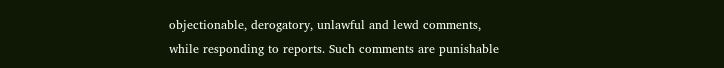objectionable, derogatory, unlawful and lewd comments, while responding to reports. Such comments are punishable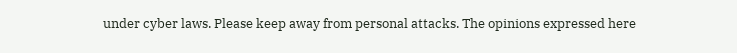under cyber laws. Please keep away from personal attacks. The opinions expressed here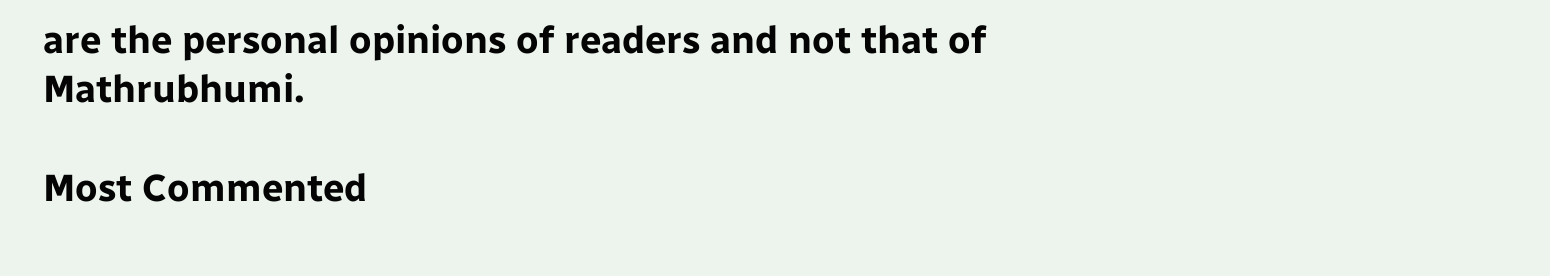are the personal opinions of readers and not that of Mathrubhumi.

Most Commented